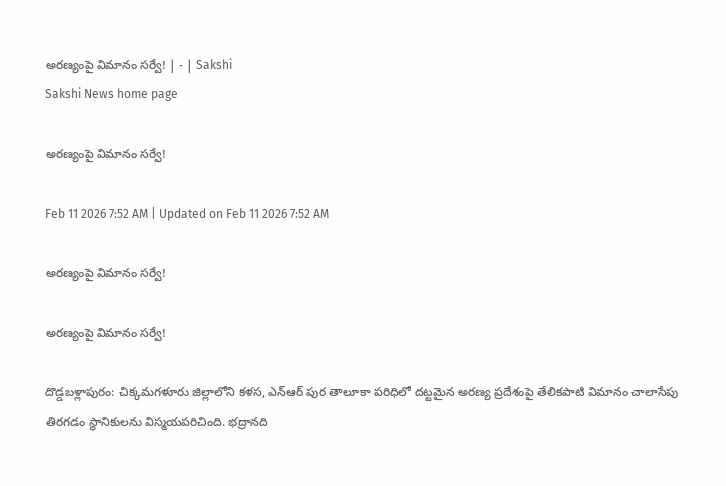అరణ్యంపై విమానం సర్వే! | - | Sakshi
Sakshi News home page

అరణ్యంపై విమానం సర్వే!

Feb 11 2026 7:52 AM | Updated on Feb 11 2026 7:52 AM

అరణ్యంపై విమానం సర్వే!

అరణ్యంపై విమానం సర్వే!

దొడ్డబళ్లాపురం: చిక్కమగళూరు జిల్లాలోని కళస, ఎన్‌ఆర్‌ పుర తాలూకా పరిధిలో దట్టమైన అరణ్య ప్రదేశంపై తేలికపాటి విమానం చాలాసేపు తిరగడం స్థానికులను విస్మయపరిచింది. భద్రానది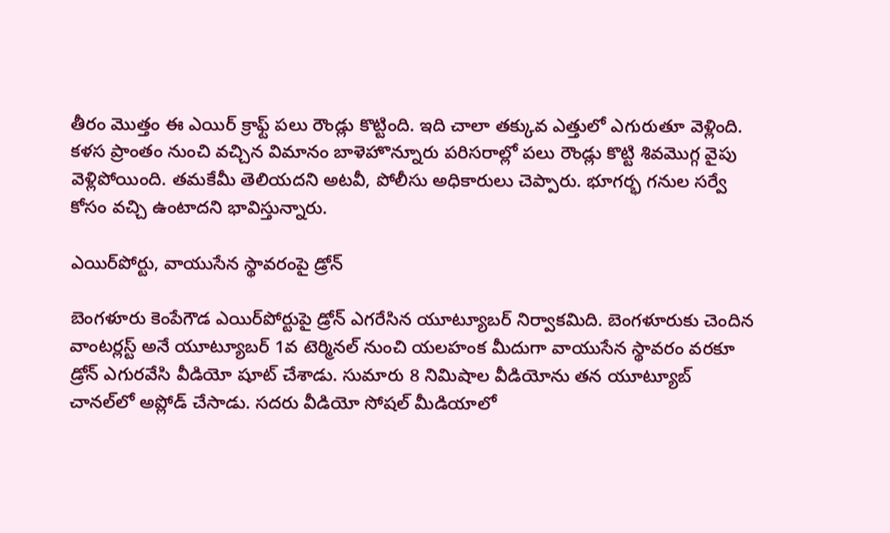తీరం మొత్తం ఈ ఎయిర్‌ క్రాఫ్ట్‌ పలు రౌండ్లు కొట్టింది. ఇది చాలా తక్కువ ఎత్తులో ఎగురుతూ వెళ్లింది. కళస ప్రాంతం నుంచి వచ్చిన విమానం బాళెహొన్నూరు పరిసరాల్లో పలు రౌండ్లు కొట్టి శివమొగ్గ వైపు వెళ్లిపోయింది. తమకేమీ తెలియదని అటవీ, పోలీసు అధికారులు చెప్పారు. భూగర్భ గనుల సర్వే కోసం వచ్చి ఉంటాదని భావిస్తున్నారు.

ఎయిర్‌పోర్టు, వాయుసేన స్థావరంపై డ్రోన్‌

బెంగళూరు కెంపేగౌడ ఎయిర్‌పోర్టుపై డ్రోన్‌ ఎగరేసిన యూట్యూబర్‌ నిర్వాకమిది. బెంగళూరుకు చెందిన వాంటర్లస్ట్‌ అనే యూట్యూబర్‌ 1వ టెర్మినల్‌ నుంచి యలహంక మీదుగా వాయుసేన స్థావరం వరకూ డ్రోన్‌ ఎగురవేసి వీడియో షూట్‌ చేశాడు. సుమారు 8 నిమిషాల వీడియోను తన యూట్యూబ్‌ చానల్‌లో అప్లోడ్‌ చేసాడు. సదరు వీడియో సోషల్‌ మీడియాలో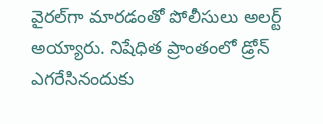వైరల్‌గా మారడంతో పోలీసులు అలర్ట్‌ అయ్యారు. నిషేధిత ప్రాంతంలో డ్రోన్‌ ఎగరేసినందుకు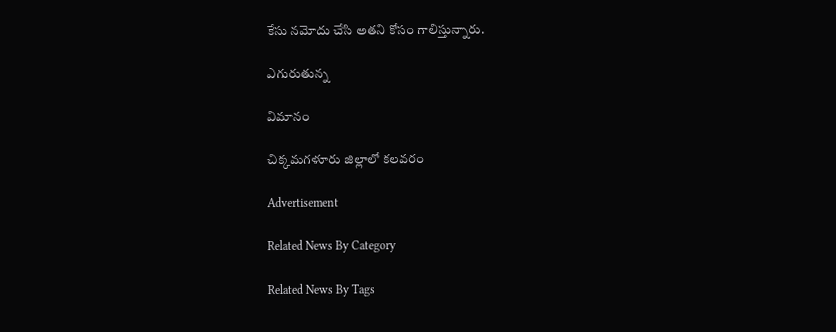కేసు నమోదు చేసి అతని కోసం గాలిస్తున్నారు.

ఎగురుతున్న

విమానం

చిక్కమగళూరు జిల్లాలో కలవరం

Advertisement

Related News By Category

Related News By Tags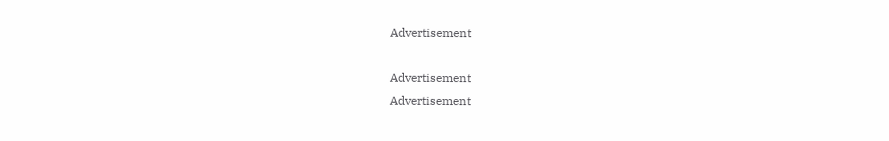Advertisement

Advertisement
Advertisement